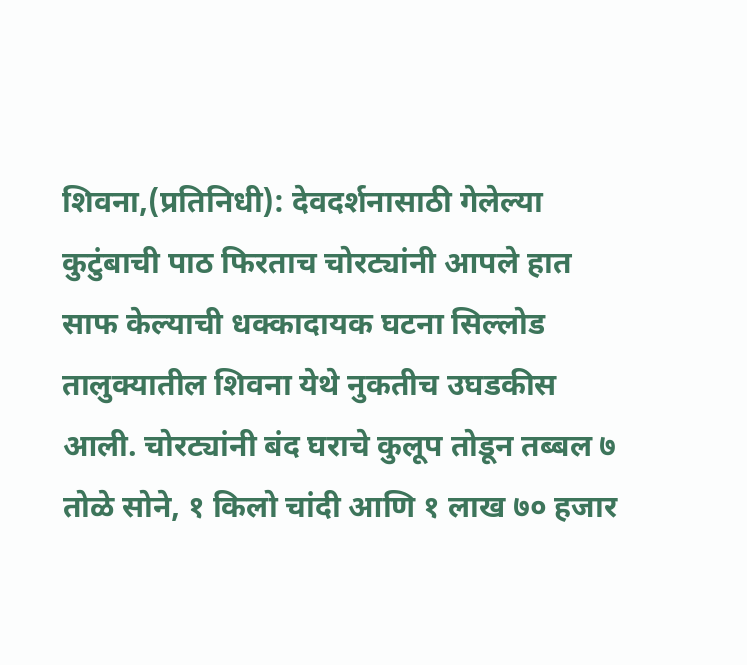शिवना,(प्रतिनिधी): देवदर्शनासाठी गेलेल्या कुटुंबाची पाठ फिरताच चोरट्यांनी आपले हात साफ केल्याची धक्कादायक घटना सिल्लोड तालुक्यातील शिवना येथे नुकतीच उघडकीस आली. चोरट्यांनी बंद घराचे कुलूप तोडून तब्बल ७ तोळे सोने, १ किलो चांदी आणि १ लाख ७० हजार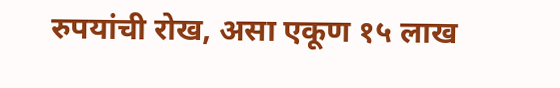रुपयांची रोख, असा एकूण १५ लाख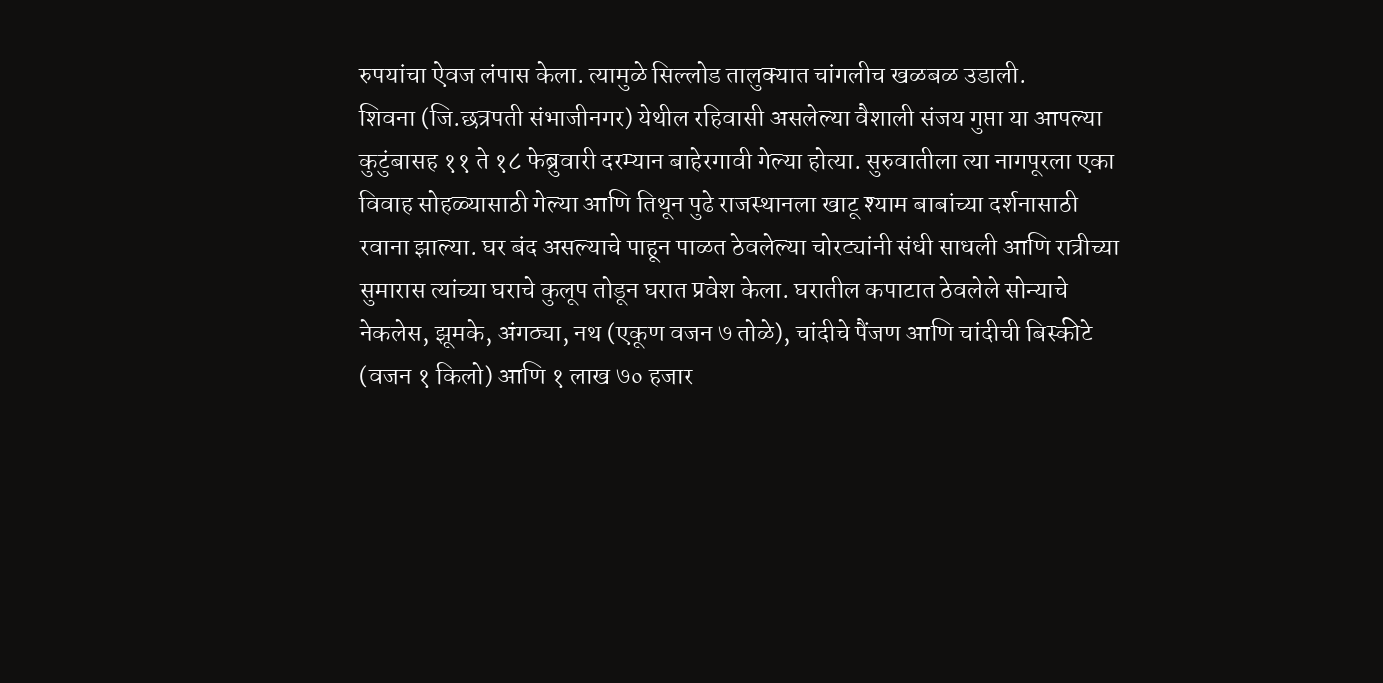रुपयांचा ऐवज लंपास केला. त्यामुळे सिल्लोड तालुक्यात चांगलीच खळबळ उडाली.
शिवना (जि.छत्रपती संभाजीनगर) येथील रहिवासी असलेल्या वैशाली संजय गुप्ता या आपल्या कुटुंबासह ११ ते १८ फेब्रुवारी दरम्यान बाहेरगावी गेल्या होत्या. सुरुवातीला त्या नागपूरला एका विवाह सोहळ्यासाठी गेल्या आणि तिथून पुढे राजस्थानला खाटू श्याम बाबांच्या दर्शनासाठी रवाना झाल्या. घर बंद असल्याचे पाहून पाळत ठेवलेल्या चोरट्यांनी संधी साधली आणि रात्रीच्या सुमारास त्यांच्या घराचे कुलूप तोडून घरात प्रवेश केला. घरातील कपाटात ठेवलेले सोन्याचे नेकलेस, झूमके, अंगठ्या, नथ (एकूण वजन ७ तोळे), चांदीचे पैंजण आणि चांदीची बिस्कीटे (वजन १ किलो) आणि १ लाख ७० हजार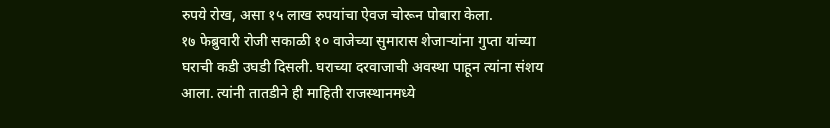रुपये रोख, असा १५ लाख रुपयांचा ऐवज चोरून पोबारा केला.
१७ फेब्रुवारी रोजी सकाळी १० वाजेच्या सुमारास शेजाऱ्यांना गुप्ता यांच्या घराची कडी उघडी दिसली. घराच्या दरवाजाची अवस्था पाहून त्यांना संशय आला. त्यांनी तातडीने ही माहिती राजस्थानमध्ये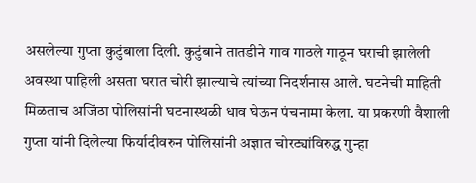असलेल्या गुप्ता कुटुंबाला दिली. कुटुंबाने तातडीने गाव गाठले गाठून घराची झालेली अवस्था पाहिली असता घरात चोरी झाल्याचे त्यांच्या निदर्शनास आले. घटनेची माहिती मिळताच अजिंठा पोलिसांनी घटनास्थळी धाव घेऊन पंचनामा केला. या प्रकरणी वैशाली गुप्ता यांनी दिलेल्या फिर्यादीवरुन पोलिसांनी अज्ञात चोरट्यांविरुद्ध गुन्हा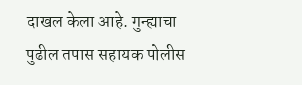दाखल केला आहे. गुन्ह्याचा पुढील तपास सहायक पोलीस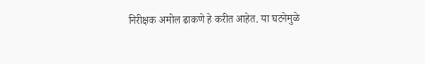निरीक्षक अमोल ढाकणे हे करीत आहेत. या घटनेमुळे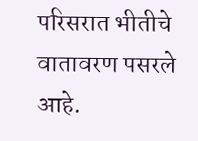परिसरात भीतीचे वातावरण पसरले आहे.